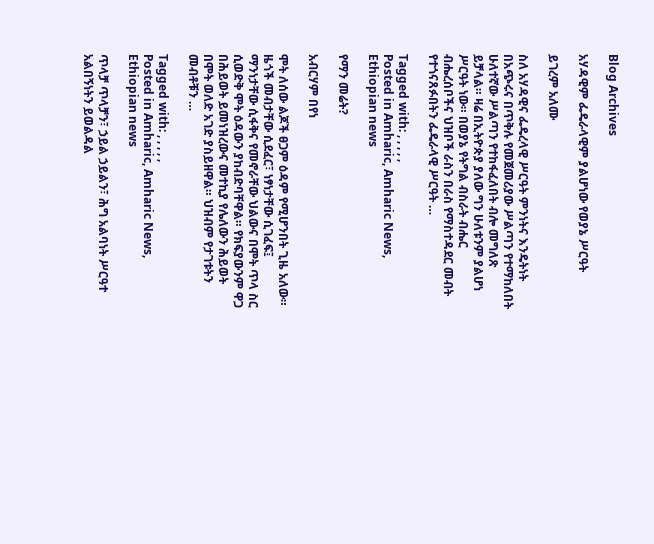Blog Archives

አሃዳዊም ፌዴራላዊም ያልሆነው የወያኔ ሥርዓት

ይገረም አለሙ

ስለ አሃዳዊና ፌዴረላዊ ሥርዓት ምንነትና እንዴትነት በአጭሩና በጥቅሉ የመጀመሪያው ሥልጣን የተማከለበት ሁለተኛው ሥልጣን የተከፋፈለበት ብሎ መግለጽ ይቻላል። ዛሬ በኢትዮጵያ ያለው ግን ሁለቱንም ያልሆነ ሥርዓት ነው። በወያኔ የትግል ብስራት ብሔር ብሔረሰቦችና ህዝቦች ራስን በራስ የማስተዳደር መብት የተጎናጸፉበትን ፌዴራላዊ ሥርዓት …

Tagged with: , , , , ,
Posted in Amharic, Amharic News, Ethiopian news

የማን መሬት?

አብርሃም በየነ

ሞት ለሰው ልጆች ፀጋም ዕዳም የሚሆንበት ጊዜ አለው። ዜጎች መብታቸው ሲደፈር፣ ነፃነታቸው ሲገፈፍ፤ ማንነታቸው ሲፋቅና የመኖራቸው ህልውና በሞት ጥላ ስር ሲወድቅ ሞት ዕዳውን ያከብድባቸዋል። የክፍያውንም ዋጋ በሕይወት ይመነዝረውና መተኪያ የሌለውን ሕይወት በሞት ወለድ አገድ ያስይዘዋል። ህዝብም የታገቱትን መብቶቹን …

Tagged with: , , , , ,
Posted in Amharic, Amharic News, Ethiopian news

ጥላቻ ጥላቻን፣ ኃይል ኃይልን፣ ሕግ አልባነት ሥርዓተ አልበኝነትን ይወልዳል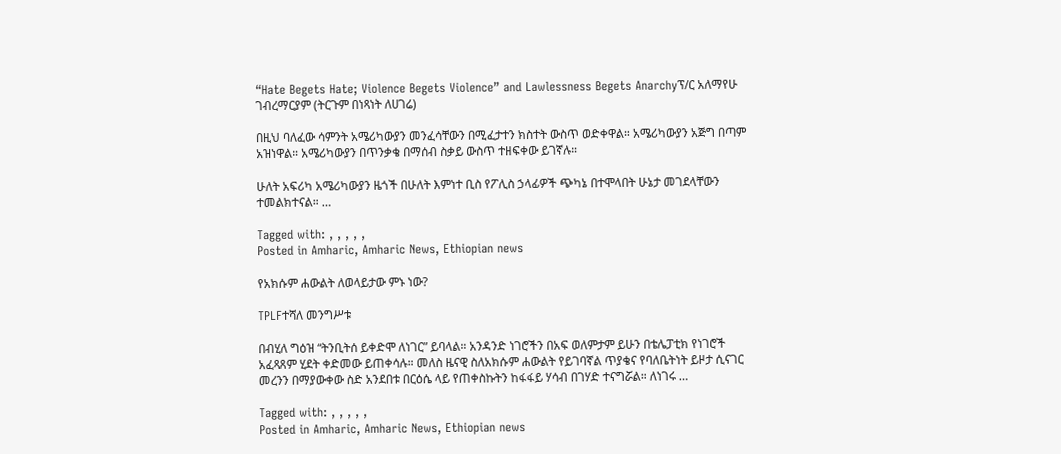“Hate Begets Hate; Violence Begets Violence” and Lawlessness Begets Anarchyፕ/ር አለማየሁ ገብረማርያም (ትርጉም በነጻነት ለሀገሬ)

በዚህ ባለፈው ሳምንት አሜሪካውያን መንፈሳቸውን በሚፈታተን ክስተት ውስጥ ወድቀዋል። አሜሪካውያን አጅግ በጣም አዝነዋል። አሜሪካውያን በጥንቃቄ በማሰብ ስቃይ ውስጥ ተዘፍቀው ይገኛሉ።

ሁለት አፍሪካ አሜሪካውያን ዜጎች በሁለት እምነተ ቢስ የፖሊስ ኃላፊዎች ጭካኔ በተሞላበት ሁኔታ መገደላቸውን ተመልክተናል። …

Tagged with: , , , , ,
Posted in Amharic, Amharic News, Ethiopian news

የአክሱም ሐውልት ለወላይታው ምኑ ነው?

TPLFተሻለ መንግሥቱ

በብሂለ ግዕዝ “ትንቢትሰ ይቀድሞ ለነገር” ይባላል። አንዳንድ ነገሮችን በአፍ ወለምታም ይሁን በቴሌፓቲክ የነገሮች አፈጻጸም ሂደት ቀድመው ይጠቀሳሉ። መለስ ዜናዊ ስለአክሱም ሐውልት የይገባኛል ጥያቄና የባለቤትነት ይዞታ ሲናገር መረንን በማያውቀው ስድ አንደበቱ በርዕሴ ላይ የጠቀስኩትን ከፋፋይ ሃሳብ በገሃድ ተናግሯል። ለነገሩ …

Tagged with: , , , , ,
Posted in Amharic, Amharic News, Ethiopian news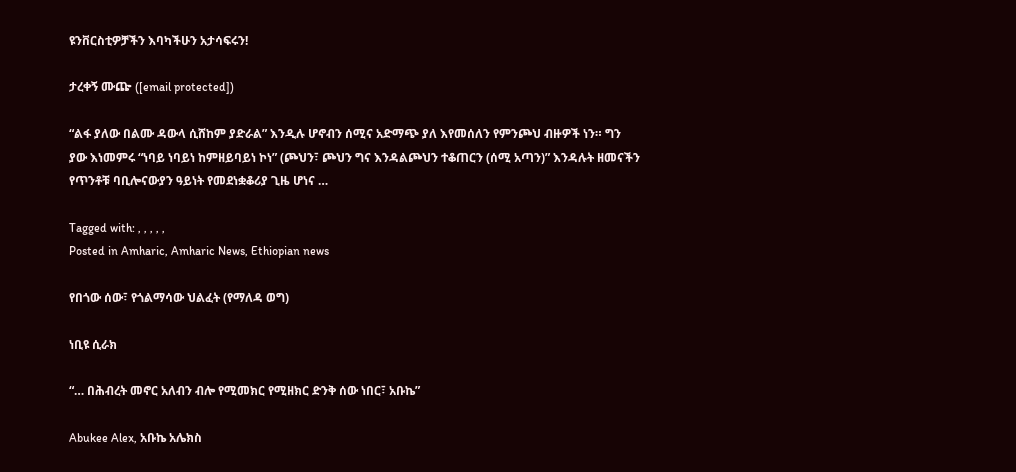ዩንቨርስቲዎቻችን እባካችሁን አታሳፍሩን!

ታረቀኝ ሙጬ ([email protected])

“ልፋ ያለው በልሙ ዳውላ ሲሸከም ያድራል” እንዲሉ ሆኖብን ሰሚና አድማጭ ያለ እየመሰለን የምንጮህ ብዙዎች ነን። ግን ያው እነመምሩ “ነባይ ነባይነ ከምዘይባይነ ኮነ” (ጮህን፣ ጮህን ግና እንዳልጮህን ተቆጠርን (ሰሚ አጣን)” እንዳሉት ዘመናችን የጥንቶቹ ባቢሎናውያን ዓይነት የመደነቋቆሪያ ጊዜ ሆነና …

Tagged with: , , , , ,
Posted in Amharic, Amharic News, Ethiopian news

የበጎው ሰው፣ የጎልማሳው ህልፈት (የማለዳ ወግ)

ነቢዩ ሲራክ

“… በሕብረት መኖር አለብን ብሎ የሚመክር የሚዘክር ድንቅ ሰው ነበር፣ አቡኬ”

Abukee Alex, አቡኬ አሌክስ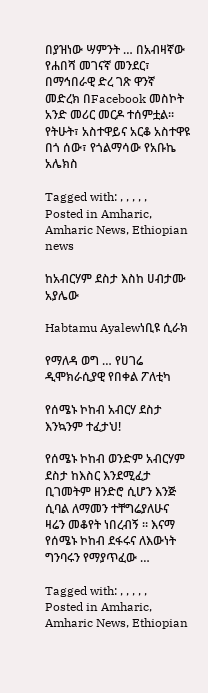በያዝነው ሣምንት … በአብዛኛው የሐበሻ መገናኛ መንደር፣ በማኅበራዊ ድረ ገጽ ዋንኛ መድረክ በFacebook መስኮት አንድ መሪር መርዶ ተሰምቷል። የትሁት፣ አስተዋይና አርቆ አስተዋዩ በጎ ሰው፣ የጎልማሳው የአቡኬ አሌክስ

Tagged with: , , , , ,
Posted in Amharic, Amharic News, Ethiopian news

ከአብርሃም ደስታ እስከ ሀብታሙ አያሌው

Habtamu Ayalewነቢዩ ሲራክ

የማለዳ ወግ … የሀገሬ ዲሞክራሲያዊ የበቀል ፖለቲካ

የሰሜኑ ኮከብ አብርሃ ደስታ እንኳንም ተፈታህ!

የሰሜኑ ኮከብ ወንድም አብርሃም ደስታ ከእስር እንደሚፈታ ቢገመትም ዘንድሮ ሲሆን እንጅ ሲባል ለማመን ተቸግሬያለሁና ዛሬን መቆየት ነበረብኝ ። እናማ የሰሜኑ ኮከብ ደፋሩና ለእውነት ግንባሩን የማያጥፈው …

Tagged with: , , , , ,
Posted in Amharic, Amharic News, Ethiopian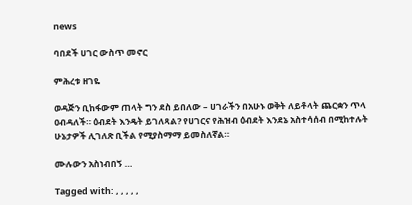news

ባበደች ሀገር ውስጥ መኖር

ምሕረቱ ዘገዬ

ወዳጅን ቢከፋውም ጠላት ግን ደስ ይበለው – ሀገራችን በአሁኑ ወቅት ለይቶላት ጨርቋን ጥላ ዐብዳለች። ዕብደት እንዴት ይገለጻል? የሀገርና የሕዝብ ዕብደት እንደኔ አስተሳሰብ በሚከተሉት ሁኔታዎች ሊገለጽ ቢችል የሚያስማማ ይመስለኛል።

ሙሉውን አስነብበኝ …

Tagged with: , , , , ,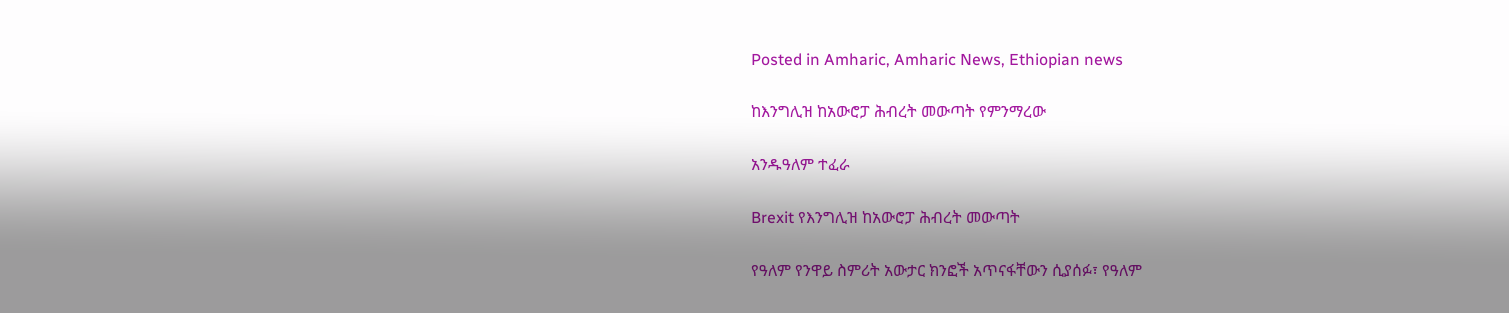Posted in Amharic, Amharic News, Ethiopian news

ከእንግሊዝ ከአውሮፓ ሕብረት መውጣት የምንማረው

አንዱዓለም ተፈራ

Brexit የእንግሊዝ ከአውሮፓ ሕብረት መውጣት

የዓለም የንዋይ ስምሪት አውታር ክንፎች አጥናፋቸውን ሲያሰፉ፣ የዓለም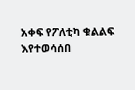አቀፍ የፖለቲካ ቁልልፍ እየተወሳሰበ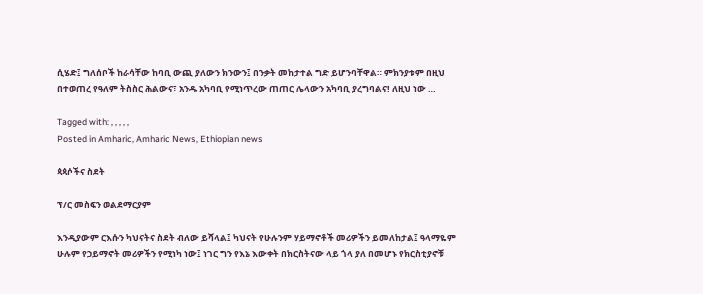ሲሄድ፤ ግለሰቦች ከራሳቸው ከባቢ ውጪ ያለውን ክንውን፤ በንቃት መከታተል ግድ ይሆንባቸዋል። ምክንያቱም በዚህ በተወጠረ የዓለም ትስስር ሕልውና፣ አንዱ አካባቢ የሚነጥረው ጠጠር ሌላውን አካባቢ ያረግባልና! ለዚህ ነው …

Tagged with: , , , , ,
Posted in Amharic, Amharic News, Ethiopian news

ጳጳሶችና ስደት

ፕ/ር መስፍን ወልደማርያም

እንዲያውም ርእሱን ካህናትና ስደት ብለው ይሻላል፤ ካህናት የሁሉንም ሃይማኖቶች መሪዎችን ይመለከታል፤ ዓላማዬም ሁሉም የኃይማኖት መሪዎችን የሚነካ ነው፤ ነገር ግን የእኔ እውቀት በክርስትናው ላይ ጎላ ያለ በመሆኑ የክርስቲያኖቹ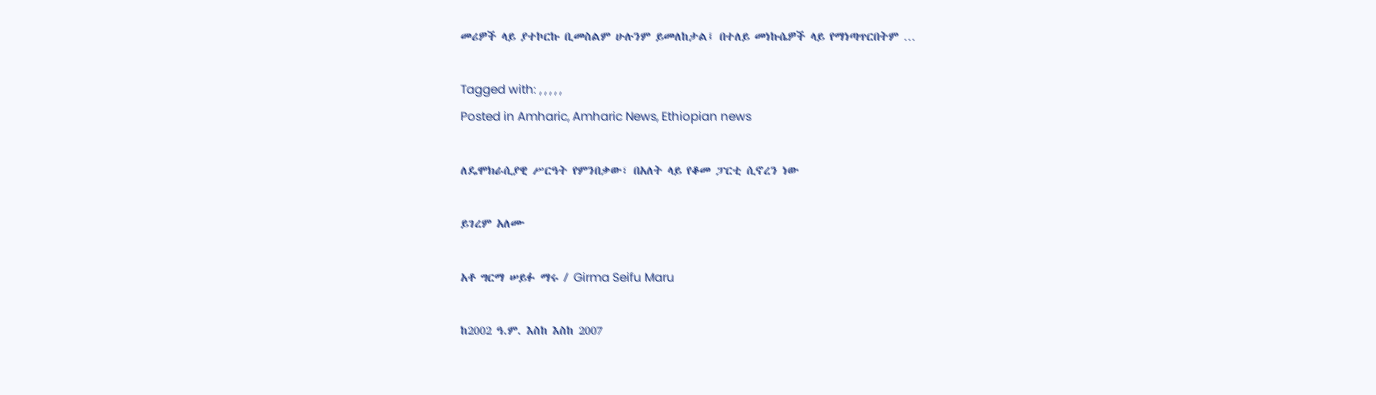መሪዎች ላይ ያተኮርኩ ቢመስልም ሁሉንም ይመለከታል፤ በተለይ መነኩሴዎች ላይ የማነጣጥርበትም …

Tagged with: , , , , ,
Posted in Amharic, Amharic News, Ethiopian news

ለዴሞክራሲያዊ ሥርዓት የምንበቃው፣ በአለት ላይ የቆመ ፓርቲ ሲኖረን ነው

ይገረም አለሙ

አቶ ግርማ ሠይፉ ማሩ / Girma Seifu Maru

ከ2002 ዓ.ም. እስከ እስከ 2007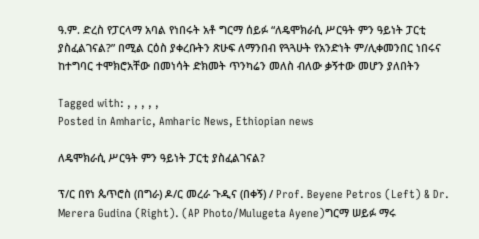ዓ.ም. ድረስ የፓርላማ አባል የነበሩት አቶ ግርማ ሰይፉ “ለዴሞክራሲ ሥርዓት ምን ዓይነት ፓርቲ ያስፈልገናል?” በሚል ርዕስ ያቀረቡትን ጽሁፍ ለማንበብ የጓጓሁት የአንድነት ም/ሊቀመንበር ነበሩና ከተግባር ተሞክሮአቸው በመነሳት ድክመት ጥንካሬን መለስ ብለው ቃኝተው መሆን ያለበትን

Tagged with: , , , , ,
Posted in Amharic, Amharic News, Ethiopian news

ለዴሞክራሲ ሥርዓት ምን ዓይነት ፓርቲ ያስፈልገናል?

ፕ/ር በየነ ጴጥሮስ (በግራ) ዶ/ር መረራ ጉዲና (በቀኝ) / Prof. Beyene Petros (Left) & Dr. Merera Gudina (Right). (AP Photo/Mulugeta Ayene)ግርማ ሠይፉ ማሩ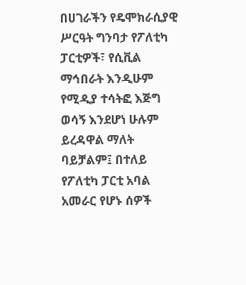በሀገራችን የዴሞክራሲያዊ ሥርዓት ግንባታ የፖለቲካ ፓርቲዎች፣ የሲቪል ማኅበራት እንዲሁም የሚዲያ ተሳትፎ እጅግ ወሳኝ እንደሆነ ሁሉም ይረዳዋል ማለት ባይቻልም፤ በተለይ የፖለቲካ ፓርቲ አባል አመራር የሆኑ ሰዎች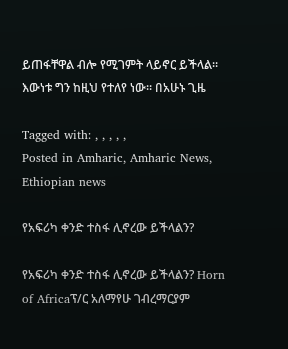ይጠፋቸዋል ብሎ የሚገምት ላይኖር ይችላል። እውነቱ ግን ከዚህ የተለየ ነው። በአሁኑ ጊዜ

Tagged with: , , , , ,
Posted in Amharic, Amharic News, Ethiopian news

የአፍሪካ ቀንድ ተስፋ ሊኖረው ይችላልን?

የአፍሪካ ቀንድ ተስፋ ሊኖረው ይችላልን? Horn of Africaፕ/ር አለማየሁ ገብረማርያም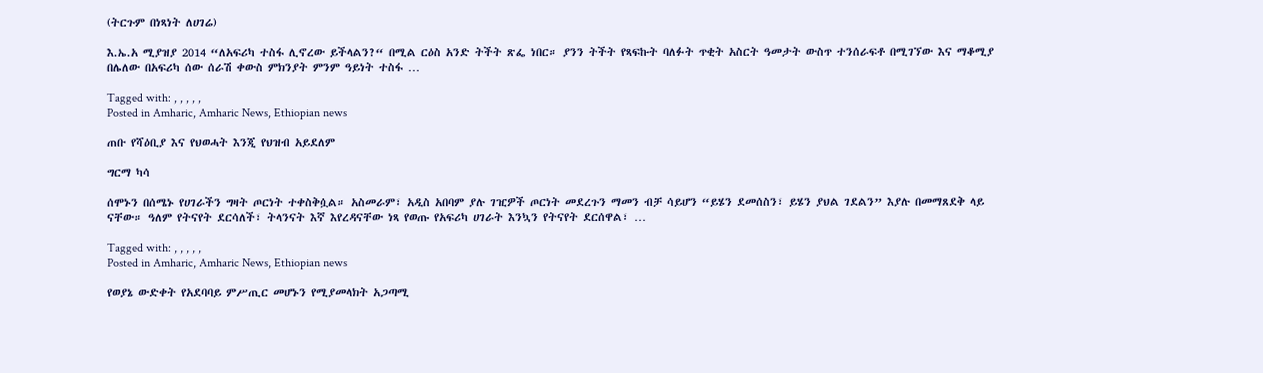(ትርጉም በነጻነት ለሀገሬ)

እ.ኤ.አ ሚያዝያ 2014 “ለአፍሪካ ተስፋ ሊኖረው ይችላልን?“ በሚል ርዕስ አንድ ትችት ጽፌ ነበር። ያንን ትችት የጻፍኩት ባለፉት ጥቂት አስርት ዓመታት ውስጥ ተንሰራፍቶ በሚገኘው እና ማቆሚያ በሌለው በአፍሪካ ሰው ሰራሽ ቀውስ ምክንያት ምንም ዓይነት ተስፋ …

Tagged with: , , , , ,
Posted in Amharic, Amharic News, Ethiopian news

ጠቡ የሻዕቢያ እና የህወሓት እንጂ የህዝብ አይደለም

ግርማ ካሳ

ሰሞኑን በሰሜኑ የሀገራችን ግዛት ጦርነት ተቀስቅሷል። አስመራም፣ አዲስ አበባም ያሉ ገዢዎች ጦርነት መደረጉን ማመን ብቻ ሳይሆን “ይሄን ደመሰስን፣ ይሄን ያህል ገደልን” እያሉ በመማጸደቅ ላይ ናቸው። ዓለም የትናየት ደርሳለች፣ ትላንናት እኛ እየረዳናቸው ነጻ የወጡ የአፍሪካ ሀገራት እንኳን የትናየት ደርሰዋል፣ …

Tagged with: , , , , ,
Posted in Amharic, Amharic News, Ethiopian news

የወያኔ ውድቀት የአደባባይ ምሥጢር መሆኑን የሚያመላክት አጋጣሚ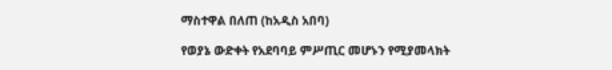ማስተዋል በለጠ (ከአዲስ አበባ)

የወያኔ ውድቀት የአደባባይ ምሥጢር መሆኑን የሚያመላክት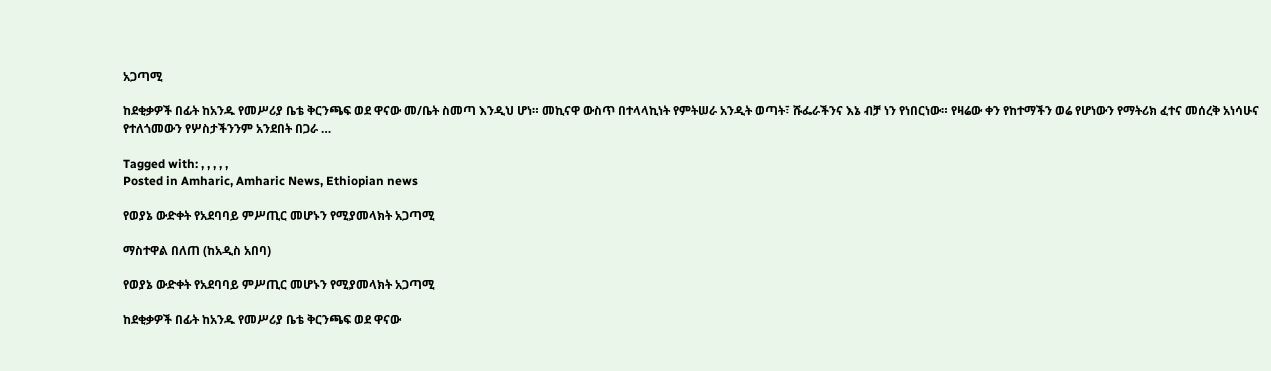አጋጣሚ

ከደቂቃዎች በፊት ከአንዱ የመሥሪያ ቤቴ ቅርንጫፍ ወደ ዋናው መ/ቤት ስመጣ እንዲህ ሆነ። መኪናዋ ውስጥ በተላላኪነት የምትሠራ አንዲት ወጣት፣ ሹፌራችንና እኔ ብቻ ነን የነበርነው። የዛሬው ቀን የከተማችን ወሬ የሆነውን የማትሪክ ፈተና መሰረቅ አነሳሁና የተለጎመውን የሦስታችንንም አንደበት በጋራ …

Tagged with: , , , , ,
Posted in Amharic, Amharic News, Ethiopian news

የወያኔ ውድቀት የአደባባይ ምሥጢር መሆኑን የሚያመላክት አጋጣሚ

ማስተዋል በለጠ (ከአዲስ አበባ)

የወያኔ ውድቀት የአደባባይ ምሥጢር መሆኑን የሚያመላክት አጋጣሚ

ከደቂቃዎች በፊት ከአንዱ የመሥሪያ ቤቴ ቅርንጫፍ ወደ ዋናው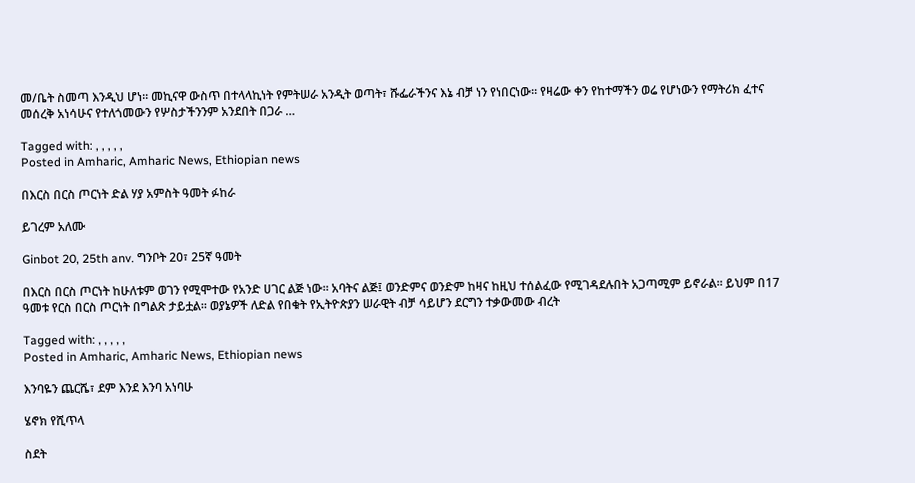መ/ቤት ስመጣ እንዲህ ሆነ። መኪናዋ ውስጥ በተላላኪነት የምትሠራ አንዲት ወጣት፣ ሹፌራችንና እኔ ብቻ ነን የነበርነው። የዛሬው ቀን የከተማችን ወሬ የሆነውን የማትሪክ ፈተና መሰረቅ አነሳሁና የተለጎመውን የሦስታችንንም አንደበት በጋራ …

Tagged with: , , , , ,
Posted in Amharic, Amharic News, Ethiopian news

በእርስ በርስ ጦርነት ድል ሃያ አምስት ዓመት ፉከራ

ይገረም አለሙ

Ginbot 20, 25th anv. ግንቦት 20፣ 25ኛ ዓመት

በእርስ በርስ ጦርነት ከሁለቱም ወገን የሚሞተው የአንድ ሀገር ልጅ ነው። አባትና ልጅ፤ ወንድምና ወንድም ከዛና ከዚህ ተሰልፈው የሚገዳደሉበት አጋጣሚም ይኖራል። ይህም በ17 ዓመቱ የርስ በርስ ጦርነት በግልጽ ታይቷል። ወያኔዎች ለድል የበቁት የኢትዮጵያን ሠራዊት ብቻ ሳይሆን ደርግን ተቃውመው ብረት

Tagged with: , , , , ,
Posted in Amharic, Amharic News, Ethiopian news

እንባዬን ጨርሼ፣ ደም እንደ እንባ አነባሁ

ሄኖክ የሺጥላ

ስደት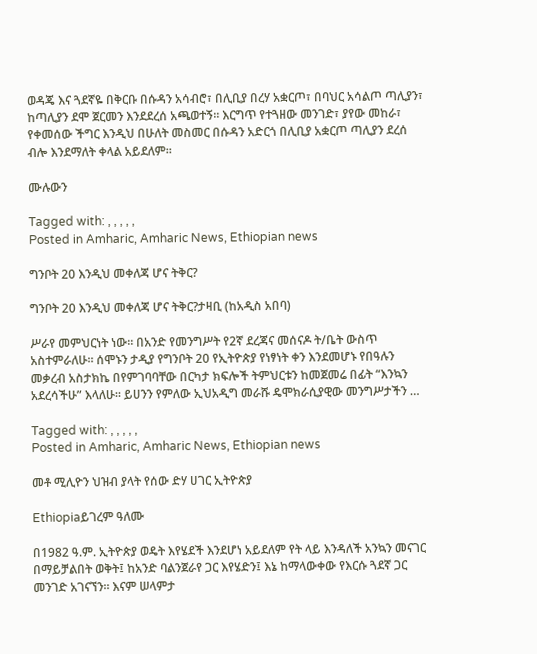ወዳጄ እና ጓደኛዬ በቅርቡ በሱዳን አሳብሮ፣ በሊቢያ በረሃ አቋርጦ፣ በባህር አሳልጦ ጣሊያን፣ ከጣሊያን ደሞ ጀርመን እንደደረሰ አጫወተኝ። እርግጥ የተጓዘው መንገድ፣ ያየው መከራ፣ የቀመሰው ችግር እንዲህ በሁለት መስመር በሱዳን አድርጎ በሊቢያ አቋርጦ ጣሊያን ደረሰ ብሎ እንደማለት ቀላል አይደለም።

ሙሉውን

Tagged with: , , , , ,
Posted in Amharic, Amharic News, Ethiopian news

ግንቦት 20 እንዲህ መቀለጃ ሆና ትቅር?

ግንቦት 20 እንዲህ መቀለጃ ሆና ትቅር?ታዛቢ (ከአዲስ አበባ)

ሥራየ መምህርነት ነው። በአንድ የመንግሥት የ2ኛ ደረጃና መሰናዶ ት/ቤት ውስጥ አስተምራለሁ። ሰሞኑን ታዲያ የግንቦት 20 የኢትዮጵያ የነፃነት ቀን እንደመሆኑ የበዓሉን መቃረብ አስታክኬ በየምገባባቸው በርካታ ክፍሎች ትምህርቱን ከመጀመሬ በፊት “እንኳን አደረሳችሁ” እላለሁ። ይሀንን የምለው ኢህአዲግ መራሹ ዴሞክራሲያዊው መንግሥታችን …

Tagged with: , , , , ,
Posted in Amharic, Amharic News, Ethiopian news

መቶ ሚሊዮን ህዝብ ያላት የሰው ድሃ ሀገር ኢትዮጵያ

Ethiopiaይገረም ዓለሙ

በ1982 ዓ.ም. ኢትዮጵያ ወዴት እየሄደች እንደሆነ አይደለም የት ላይ እንዳለች አንኳን መናገር በማይቻልበት ወቅት፤ ከአንድ ባልንጀራየ ጋር እየሄድን፤ እኔ ከማላውቀው የእርሱ ጓደኛ ጋር መንገድ አገናኘን። እናም ሠላምታ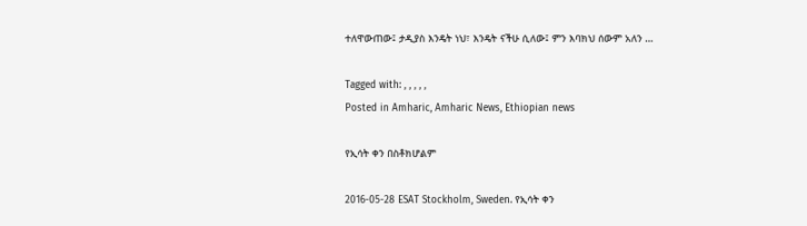ተለዋውጠው፤ ታዲያስ እንዴት ነህ፣ እንዴት ናችሁ ሲለው፤ ምን እባክህ ሰውም አለን …

Tagged with: , , , , ,
Posted in Amharic, Amharic News, Ethiopian news

የኢሳት ቀን በስቶክሆልም

2016-05-28 ESAT Stockholm, Sweden. የኢሳት ቀን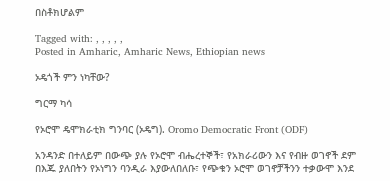በስቶክሆልም

Tagged with: , , , , ,
Posted in Amharic, Amharic News, Ethiopian news

ኦዴጎች ምን ነካቸው?

ግርማ ካሳ

የኦሮሞ ዴሞክራቲክ ግንባር (ኦዴግ). Oromo Democratic Front (ODF)

አንዳንድ በተለይም በውጭ ያሉ የኦሮሞ ብሔረተኞች፣ የአክራሪውን እና የብዙ ወገኖች ደም በእጁ ያለበትን የኦነግን ባንዲራ እያውለበለቡ፣ የጭቁን ኦሮሞ ወገኖቻችንን ተቃውሞ እንደ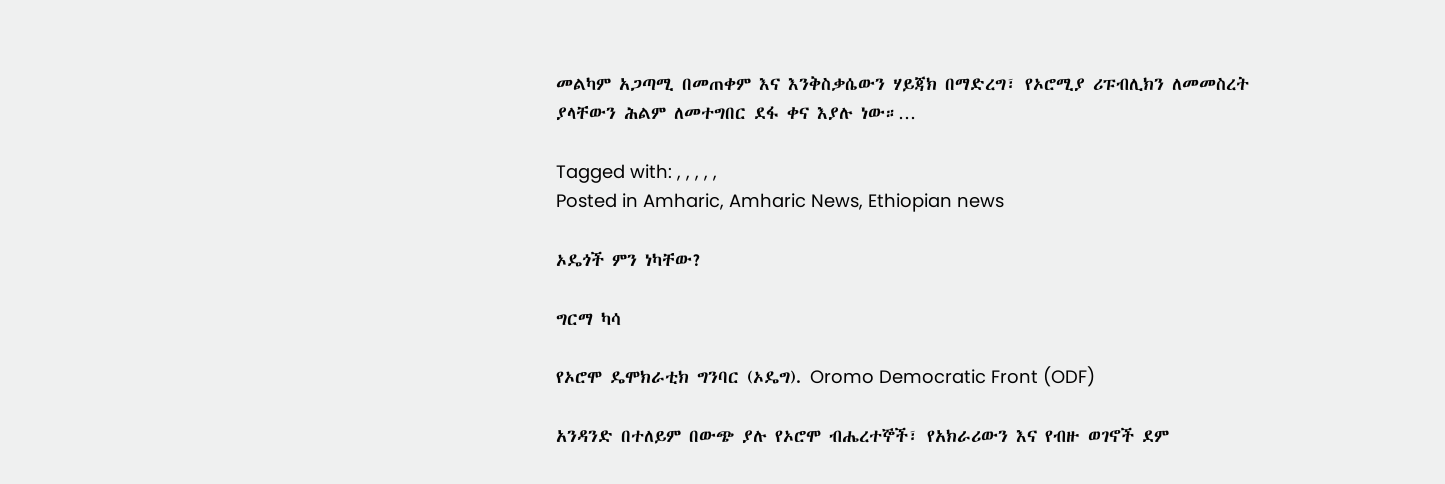መልካም አጋጣሚ በመጠቀም እና እንቅስቃሴውን ሃይጃክ በማድረግ፣ የኦሮሚያ ሪፑብሊክን ለመመስረት ያላቸውን ሕልም ለመተግበር ደፋ ቀና እያሉ ነው።…

Tagged with: , , , , ,
Posted in Amharic, Amharic News, Ethiopian news

ኦዴጎች ምን ነካቸው?

ግርማ ካሳ

የኦሮሞ ዴሞክራቲክ ግንባር (ኦዴግ). Oromo Democratic Front (ODF)

አንዳንድ በተለይም በውጭ ያሉ የኦሮሞ ብሔረተኞች፣ የአክራሪውን እና የብዙ ወገኖች ደም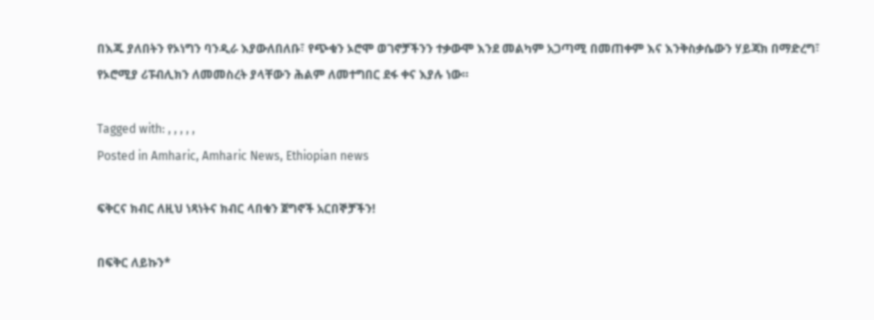በእጁ ያለበትን የኦነግን ባንዲራ እያውለበለቡ፣ የጭቁን ኦሮሞ ወገኖቻችንን ተቃውሞ እንደ መልካም አጋጣሚ በመጠቀም እና እንቅስቃሴውን ሃይጃክ በማድረግ፣ የኦሮሚያ ሪፑብሊክን ለመመስረት ያላቸውን ሕልም ለመተግበር ደፋ ቀና እያሉ ነው።

Tagged with: , , , , ,
Posted in Amharic, Amharic News, Ethiopian news

ፍቅርና ክብር ለዚህ ነጻነትና ክብር ላበቁን ጀግኖች አርበኞቻችን!

በፍቅር ለይኩን*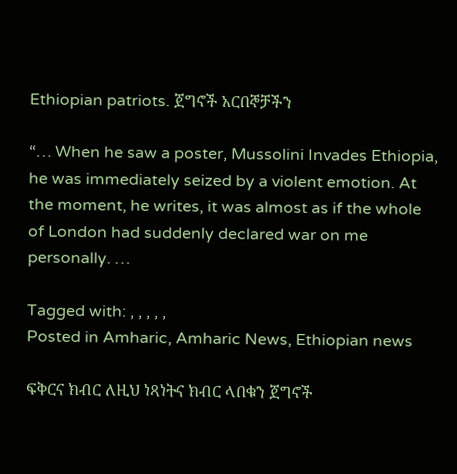Ethiopian patriots. ጀግኖች አርበኞቻችን

“… When he saw a poster, Mussolini Invades Ethiopia, he was immediately seized by a violent emotion. At the moment, he writes, it was almost as if the whole of London had suddenly declared war on me personally. …

Tagged with: , , , , ,
Posted in Amharic, Amharic News, Ethiopian news

ፍቅርና ክብር ለዚህ ነጻነትና ክብር ላበቁን ጀግኖች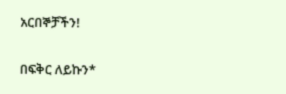አርበኞቻችን!

በፍቅር ለይኩን*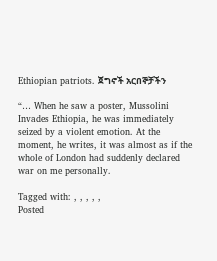Ethiopian patriots. ጀግኖች አርበኞቻችን

“… When he saw a poster, Mussolini Invades Ethiopia, he was immediately seized by a violent emotion. At the moment, he writes, it was almost as if the whole of London had suddenly declared war on me personally.

Tagged with: , , , , ,
Posted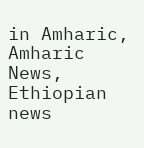in Amharic, Amharic News, Ethiopian news